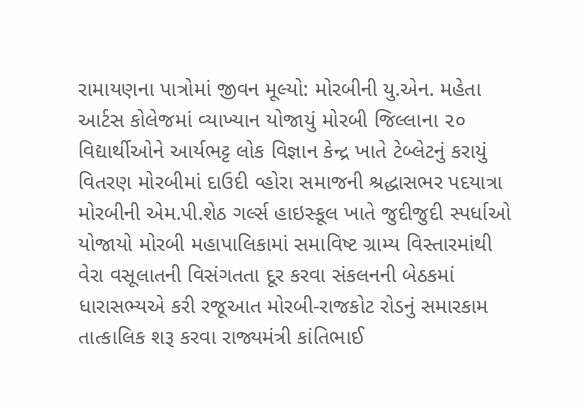રામાયણના પાત્રોમાં જીવન મૂલ્યો: મોરબીની યુ.એન. મહેતા આર્ટસ કોલેજમાં વ્યાખ્યાન યોજાયું મોરબી જિલ્લાના ૨૦ વિદ્યાર્થીઓને આર્યભટ્ટ લોક વિજ્ઞાન કેન્દ્ર ખાતે ટેબ્લેટનું કરાયું વિતરણ મોરબીમાં દાઉદી વ્હોરા સમાજની શ્રદ્ધાસભર પદયાત્રા મોરબીની એમ.પી.શેઠ ગર્લ્સ હાઇસ્કૂલ ખાતે જુદીજુદી સ્પર્ધાઓ યોજાયો મોરબી મહાપાલિકામાં સમાવિષ્ટ ગ્રામ્ય વિસ્તારમાંથી વેરા વસૂલાતની વિસંગતતા દૂર કરવા સંકલનની બેઠકમાં ધારાસભ્યએ કરી રજૂઆત મોરબી-રાજકોટ રોડનું સમારકામ તાત્કાલિક શરૂ કરવા રાજ્યમંત્રી કાંતિભાઈ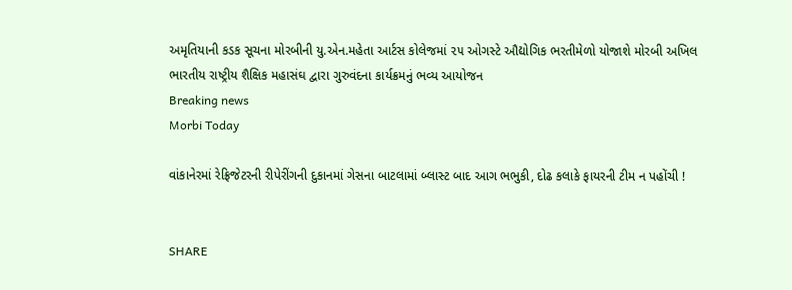અમૃતિયાની કડક સૂચના મોરબીની યુ.એન.મહેતા આર્ટસ કોલેજમાં ૨૫ ઓગસ્ટે ઔદ્યોગિક ભરતીમેળો યોજાશે મોરબી અખિલ ભારતીય રાષ્ટ્રીય શૈક્ષિક મહાસંઘ દ્વારા ગુરુવંદના કાર્યક્રમનું ભવ્ય આયોજન
Breaking news
Morbi Today

વાંકાનેરમાં રેફ્રિજેટરની રીપેરીંગની દુકાનમાં ગેસના બાટલામાં બ્લાસ્ટ બાદ આગ ભભુકી, દોઢ કલાકે ફાયરની ટીમ ન પહોંચી !


SHARE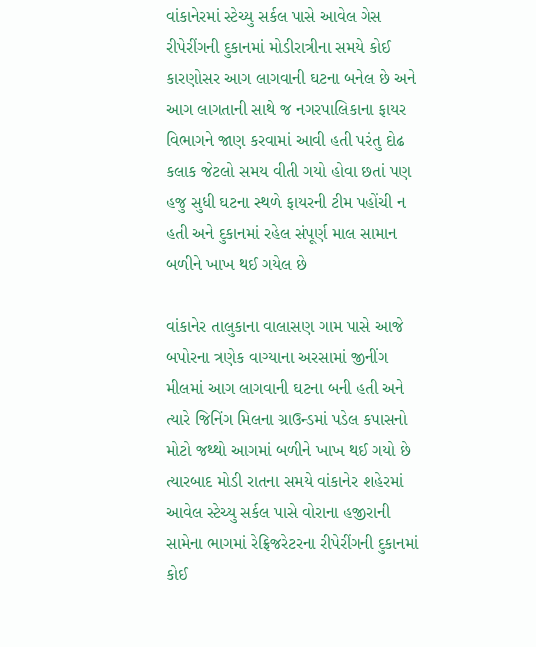વાંકાનેરમાં સ્ટેચ્યુ સર્કલ પાસે આવેલ ગેસ રીપેરીંગની દુકાનમાં મોડીરાત્રીના સમયે કોઈ કારણોસર આગ લાગવાની ઘટના બનેલ છે અને આગ લાગતાની સાથે જ નગરપાલિકાના ફાયર વિભાગને જાણ કરવામાં આવી હતી પરંતુ દોઢ કલાક જેટલો સમય વીતી ગયો હોવા છતાં પણ હજુ સુધી ઘટના સ્થળે ફાયરની ટીમ પહોંચી ન હતી અને દુકાનમાં રહેલ સંપૂર્ણ માલ સામાન બળીને ખાખ થઈ ગયેલ છે

વાંકાનેર તાલુકાના વાલાસણ ગામ પાસે આજે બપોરના ત્રણેક વાગ્યાના અરસામાં જીનીંગ મીલમાં આગ લાગવાની ઘટના બની હતી અને ત્યારે જિનિંગ મિલના ગ્રાઉન્ડમાં પડેલ કપાસનો મોટો જથ્થો આગમાં બળીને ખાખ થઈ ગયો છે ત્યારબાદ મોડી રાતના સમયે વાંકાનેર શહેરમાં આવેલ સ્ટેચ્યુ સર્કલ પાસે વોરાના હજીરાની સામેના ભાગમાં રેફ્રિજરેટરના રીપેરીંગની દુકાનમાં કોઈ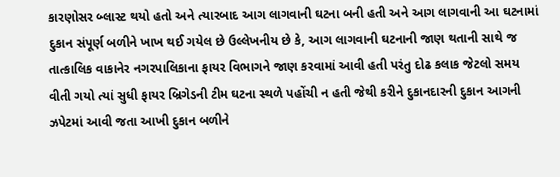કારણોસર બ્લાસ્ટ થયો હતો અને ત્યારબાદ આગ લાગવાની ઘટના બની હતી અને આગ લાગવાની આ ઘટનામાં દુકાન સંપૂર્ણ બળીને ખાખ થઈ ગયેલ છે ઉલ્લેખનીય છે કે, આગ લાગવાની ઘટનાની જાણ થતાની સાથે જ તાત્કાલિક વાકાનેર નગરપાલિકાના ફાયર વિભાગને જાણ કરવામાં આવી હતી પરંતુ દોઢ કલાક જેટલો સમય વીતી ગયો ત્યાં સુધી ફાયર બ્રિગેડની ટીમ ઘટના સ્થળે પહોંચી ન હતી જેથી કરીને દુકાનદારની દુકાન આગની ઝપેટમાં આવી જતા આખી દુકાન બળીને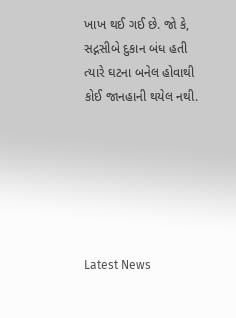ખાખ થઈ ગઈ છે. જો કે, સદ્નસીબે દુકાન બંધ હતી ત્યારે ઘટના બનેલ હોવાથી કોઈ જાનહાની થયેલ નથી.






Latest News